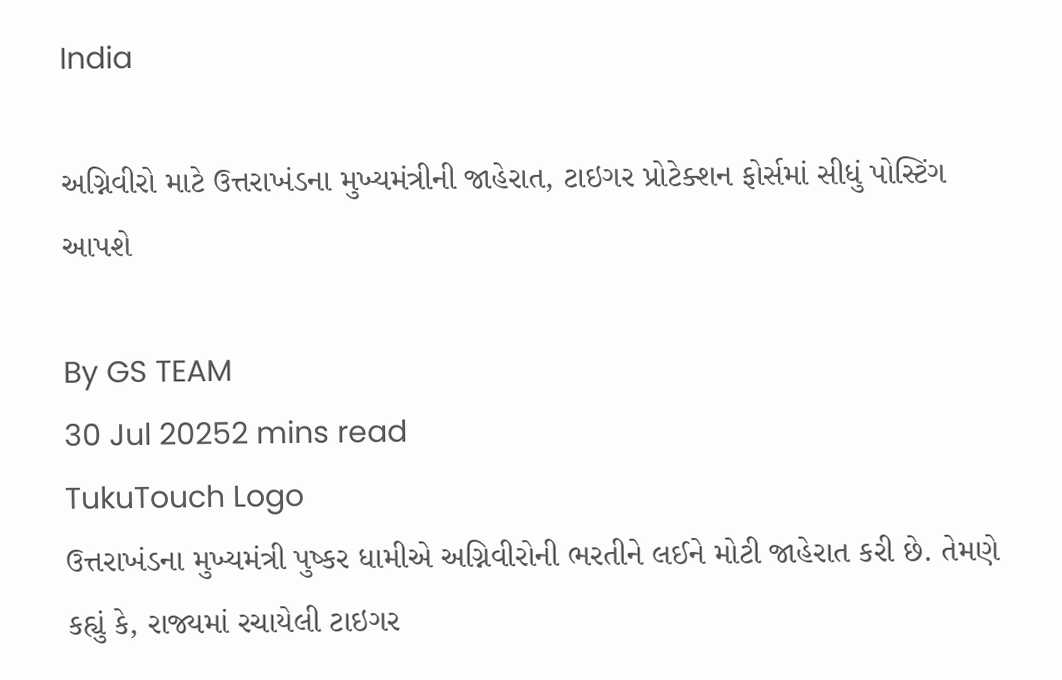India

અગ્નિવીરો માટે ઉત્તરાખંડના મુખ્યમંત્રીની જાહેરાત, ટાઇગર પ્રોટેક્શન ફોર્સમાં સીધું પોસ્ટિંગ આપશે

By GS TEAM
30 Jul 20252 mins read
TukuTouch Logo
ઉત્તરાખંડના મુખ્યમંત્રી પુષ્કર ધામીએ અગ્નિવીરોની ભરતીને લઈને મોટી જાહેરાત કરી છે. તેમણે કહ્યું કે, રાજ્યમાં રચાયેલી ટાઇગર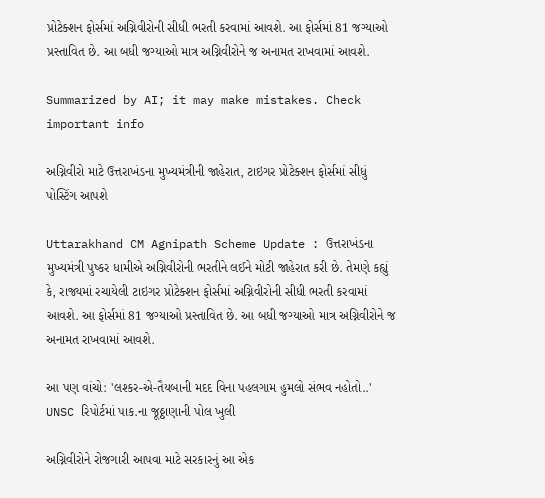પ્રોટેક્શન ફોર્સમાં અગ્નિવીરોની સીધી ભરતી કરવામાં આવશે. આ ફોર્સમાં 81 જગ્યાઓ પ્રસ્તાવિત છે. આ બધી જગ્યાઓ માત્ર અગ્નિવીરોને જ અનામત રાખવામાં આવશે.

Summarized by AI; it may make mistakes. Check important info

અગ્નિવીરો માટે ઉત્તરાખંડના મુખ્યમંત્રીની જાહેરાત, ટાઇગર પ્રોટેક્શન ફોર્સમાં સીધું પોસ્ટિંગ આપશે

Uttarakhand CM Agnipath Scheme Update : ઉત્તરાખંડના મુખ્યમંત્રી પુષ્કર ધામીએ અગ્નિવીરોની ભરતીને લઈને મોટી જાહેરાત કરી છે. તેમણે કહ્યું કે, રાજ્યમાં રચાયેલી ટાઇગર પ્રોટેક્શન ફોર્સમાં અગ્નિવીરોની સીધી ભરતી કરવામાં આવશે. આ ફોર્સમાં 81 જગ્યાઓ પ્રસ્તાવિત છે. આ બધી જગ્યાઓ માત્ર અગ્નિવીરોને જ અનામત રાખવામાં આવશે.

આ પણ વાંચો: 'લશ્કર-એ-તૈયબાની મદદ વિના પહલગામ હુમલો સંભવ નહોતો..' UNSC રિપોર્ટમાં પાક.ના જૂઠ્ઠાણાની પોલ ખુલી

અગ્નિવીરોને રોજગારી આપવા માટે સરકારનું આ એક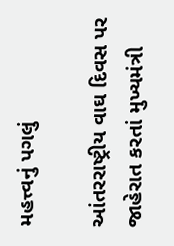મહત્ત્વનું પગલું

આંતરરાષ્ટ્રીય વાઘ દિવસ પર જાહેરાત કરતાં મુખ્યમંત્રી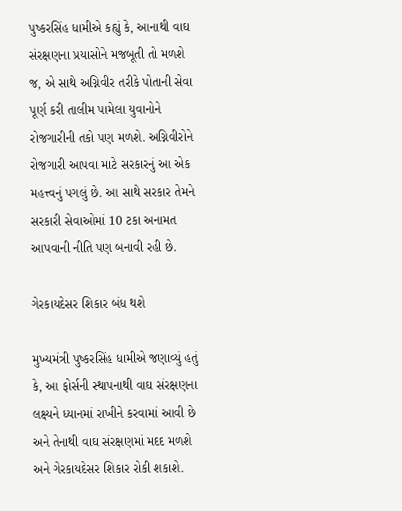પુષ્કરસિંહ ધામીએ કહ્યું કે, આનાથી વાઘ સંરક્ષણના પ્રયાસોને મજબૂતી તો મળશે જ, એ સાથે અગ્નિવીર તરીકે પોતાની સેવા પૂર્ણ કરી તાલીમ પામેલા યુવાનોને રોજગારીની તકો પણ મળશે. અગ્નિવીરોને રોજગારી આપવા માટે સરકારનું આ એક મહત્ત્વનું પગલું છે. આ સાથે સરકાર તેમને સરકારી સેવાઓમાં 10 ટકા અનામત આપવાની નીતિ પણ બનાવી રહી છે.

ગેરકાયદેસર શિકાર બંધ થશે

મુખ્યમંત્રી પુષ્કરસિંહ ધામીએ જણાવ્યું હતું કે, આ ફોર્સની સ્થાપનાથી વાઘ સંરક્ષણના લક્ષ્યને ધ્યાનમાં રાખીને કરવામાં આવી છે અને તેનાથી વાઘ સંરક્ષણમાં મદદ મળશે અને ગેરકાયદેસર શિકાર રોકી શકાશે.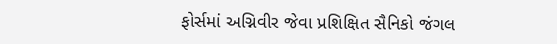ફોર્સમાં અગ્નિવીર જેવા પ્રશિક્ષિત સૈનિકો જંગલ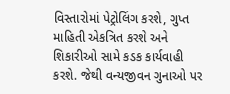વિસ્તારોમાં પેટ્રોલિંગ કરશે, ગુપ્ત માહિતી એકત્રિત કરશે અને શિકારીઓ સામે કડક કાર્યવાહી કરશે. જેથી વન્યજીવન ગુનાઓ પર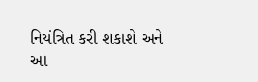નિયંત્રિત કરી શકાશે અને આ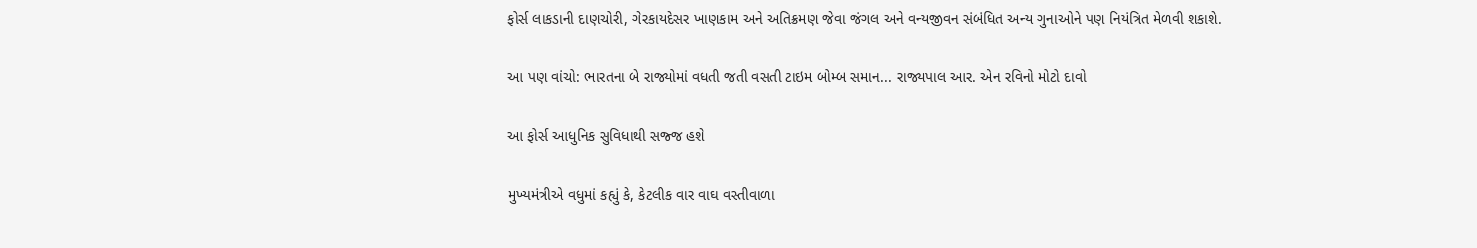ફોર્સ લાકડાની દાણચોરી, ગેરકાયદેસર ખાણકામ અને અતિક્રમણ જેવા જંગલ અને વન્યજીવન સંબંધિત અન્ય ગુનાઓને પણ નિયંત્રિત મેળવી શકાશે.

આ પણ વાંચો: ભારતના બે રાજ્યોમાં વધતી જતી વસતી ટાઇમ બોમ્બ સમાન... રાજ્યપાલ આર. એન રવિનો મોટો દાવો

આ ફોર્સ આધુનિક સુવિધાથી સજ્જ હશે

મુખ્યમંત્રીએ વધુમાં કહ્યું કે, કેટલીક વાર વાઘ વસ્તીવાળા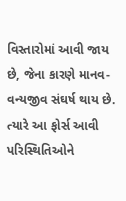વિસ્તારોમાં આવી જાય છે, જેના કારણે માનવ-વન્યજીવ સંઘર્ષ થાય છે. ત્યારે આ ફોર્સ આવી પરિસ્થિતિઓને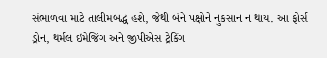સંભાળવા માટે તાલીમબદ્ધ હશે, જેથી બંને પક્ષોને નુકસાન ન થાય. આ ફોર્સ ડ્રોન, થર્મલ ઇમેજિંગ અને જીપીએસ ટ્રેકિંગ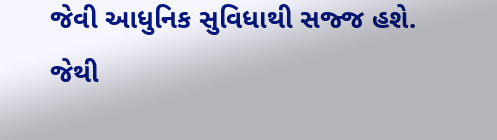જેવી આધુનિક સુવિધાથી સજ્જ હશે. જેથી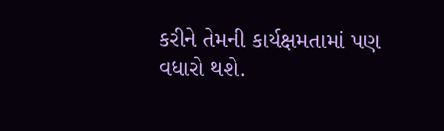કરીને તેમની કાર્યક્ષમતામાં પણ વધારો થશે.